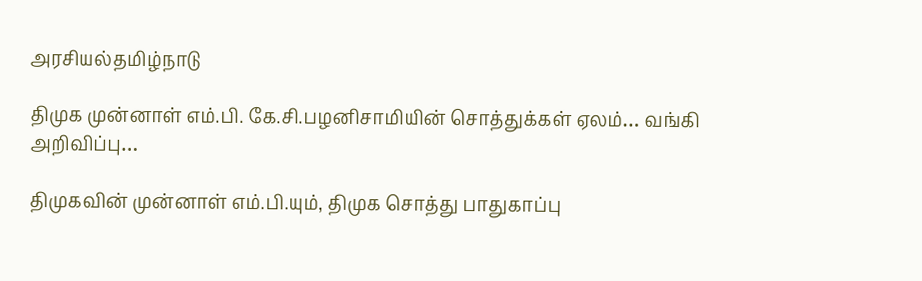அரசியல்தமிழ்நாடு

திமுக முன்னாள் எம்.பி. கே.சி.பழனிசாமியின் சொத்துக்கள் ஏலம்… வங்கி அறிவிப்பு…

திமுகவின் முன்னாள் எம்.பி.யும், திமுக சொத்து பாதுகாப்பு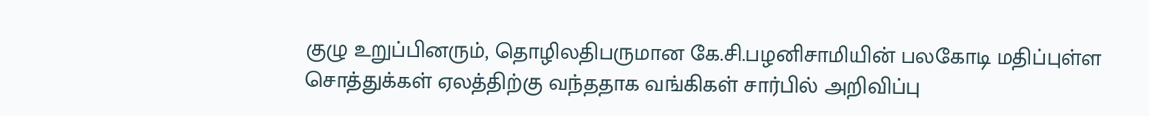குழு உறுப்பினரும், தொழிலதிபருமான கே.சி.பழனிசாமியின் பலகோடி மதிப்புள்ள சொத்துக்கள் ஏலத்திற்கு வந்ததாக வங்கிகள் சார்பில் அறிவிப்பு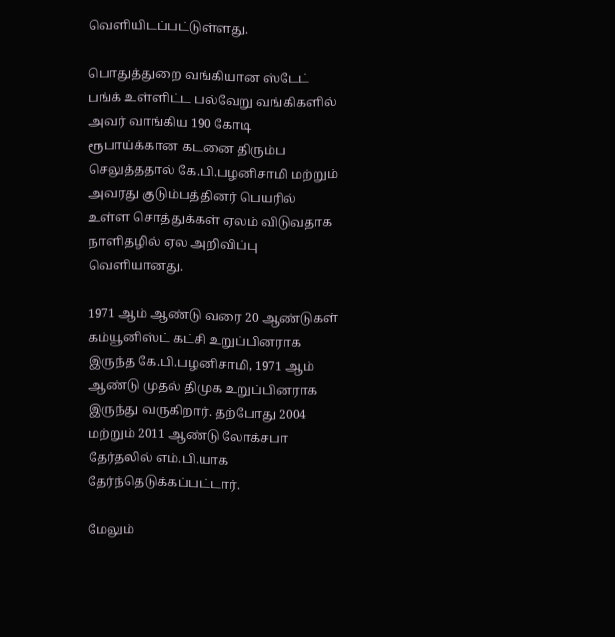வெளியிடப்பட்டுள்ளது.

பொதுத்துறை வங்கியான ஸ்டேட் பங்க் உள்ளிட்ட பல்வேறு வங்கிகளில் அவர் வாங்கிய 190 கோடி ரூபாய்க்கான கடனை திரும்ப செலுத்ததால் கே.பி.பழனிசாமி மற்றும் அவரது குடும்பத்தினர் பெயரில் உள்ள சொத்துக்கள் ஏலம் விடுவதாக நாளிதழில் ஏல அறிவிப்பு வெளியானது.

1971 ஆம் ஆண்டு வரை 20 ஆண்டுகள் கம்யூனிஸ்ட் கட்சி உறுப்பினராக இருந்த கே.பி.பழனிசாமி, 1971 ஆம் ஆண்டு முதல் திமுக உறுப்பினராக இருந்து வருகிறார். தற்போது 2004 மற்றும் 2011 ஆண்டு லோக்சபா தேர்தலில் எம்.பி.யாக தேர்ந்தெடுக்கப்பட்டார்.

மேலும்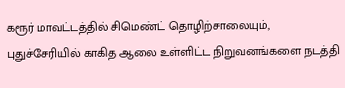கரூர் மாவட்டத்தில் சிமெண்ட் தொழிற்சாலையும், புதுச்சேரியில் காகித ஆலை உள்ளிட்ட நிறுவனங்களை நடத்தி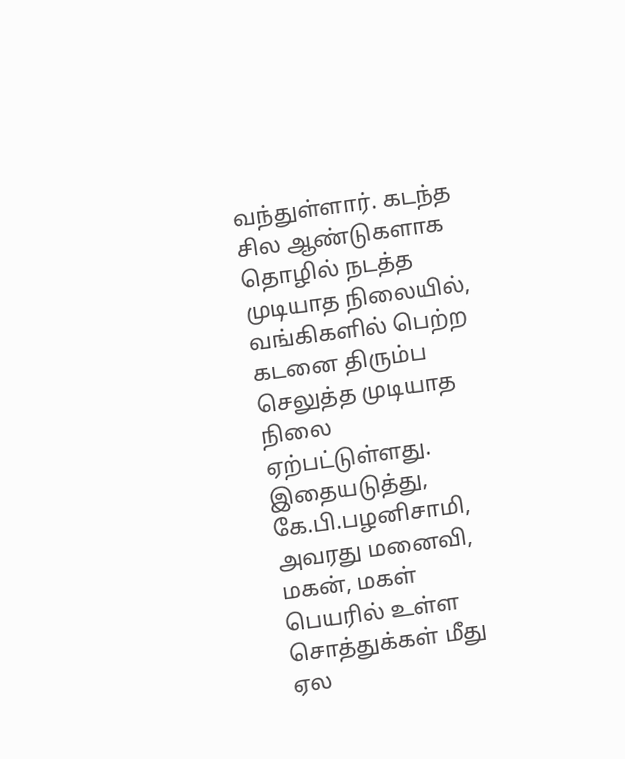வந்துள்ளார். கடந்த சில ஆண்டுகளாக தொழில் நடத்த முடியாத நிலையில், வங்கிகளில் பெற்ற கடனை திரும்ப செலுத்த முடியாத நிலை ஏற்பட்டுள்ளது. இதையடுத்து, கே.பி.பழனிசாமி, அவரது மனைவி, மகன், மகள் பெயரில் உள்ள சொத்துக்கள் மீது ஏல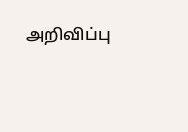அறிவிப்பு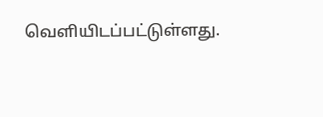வெளியிடப்பட்டுள்ளது.